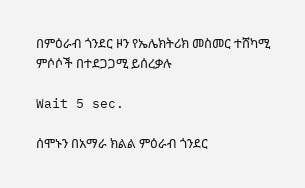በምዕራብ ጎንደር ዞን የኤሌክትሪክ መስመር ተሸካሚ ምሶሶች በተደጋጋሚ ይሰረቃሉ

Wait 5 sec.

ሰሞኑን በአማራ ክልል ምዕራብ ጎንደር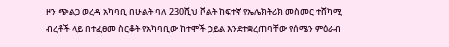ዞን ጭልጋ ወረዳ አካባቢ በሁልት ባለ 230ሺህ ቮልት ከፍተኛ የኤሌክትሪክ መስመር ተሸካሚ ብረቶች ላይ በተፈፀመ ስርቆት የአካባቢው ከተሞች ኃይል እንደተቋረጠባቸው የሰሜን ምዕራብ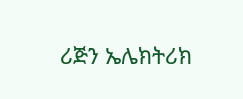ሪጅን ኤሌክትሪክ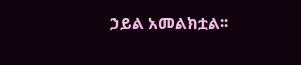ኃይል አመልክቷል፡፡